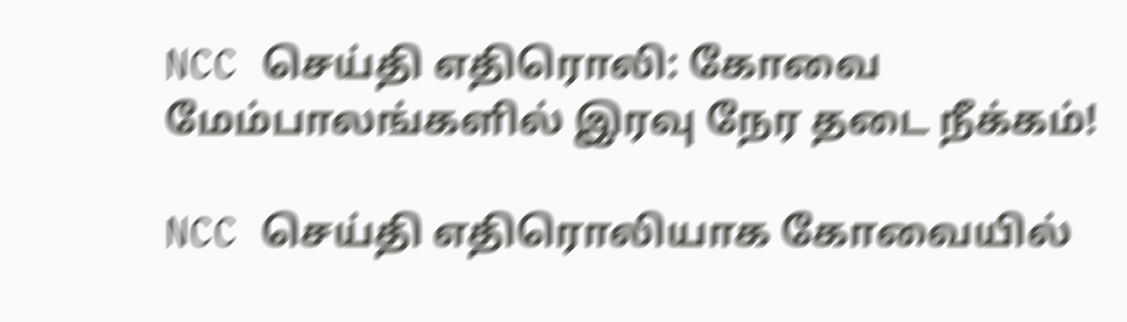NCC செய்தி எதிரொலி: கோவை மேம்பாலங்களில் இரவு நேர தடை நீக்கம்!

NCC செய்தி எதிரொலியாக கோவையில்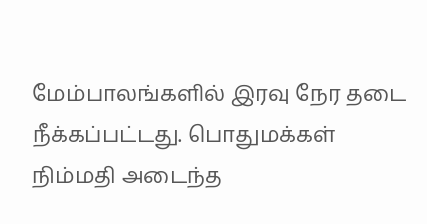மேம்பாலங்களில் இரவு நேர தடை நீக்கப்பட்டது. பொதுமக்கள் நிம்மதி அடைந்த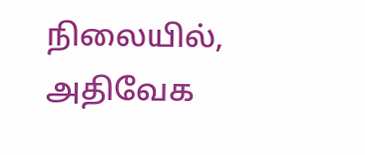நிலையில், அதிவேக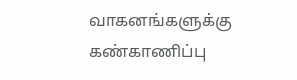வாகனங்களுக்கு கண்காணிப்பு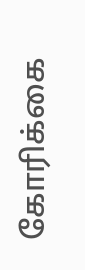கோரிக்கை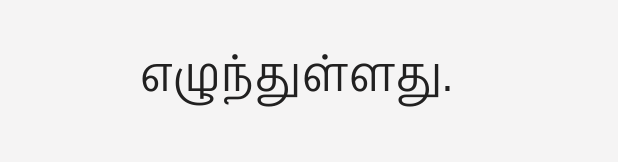எழுந்துள்ளது.